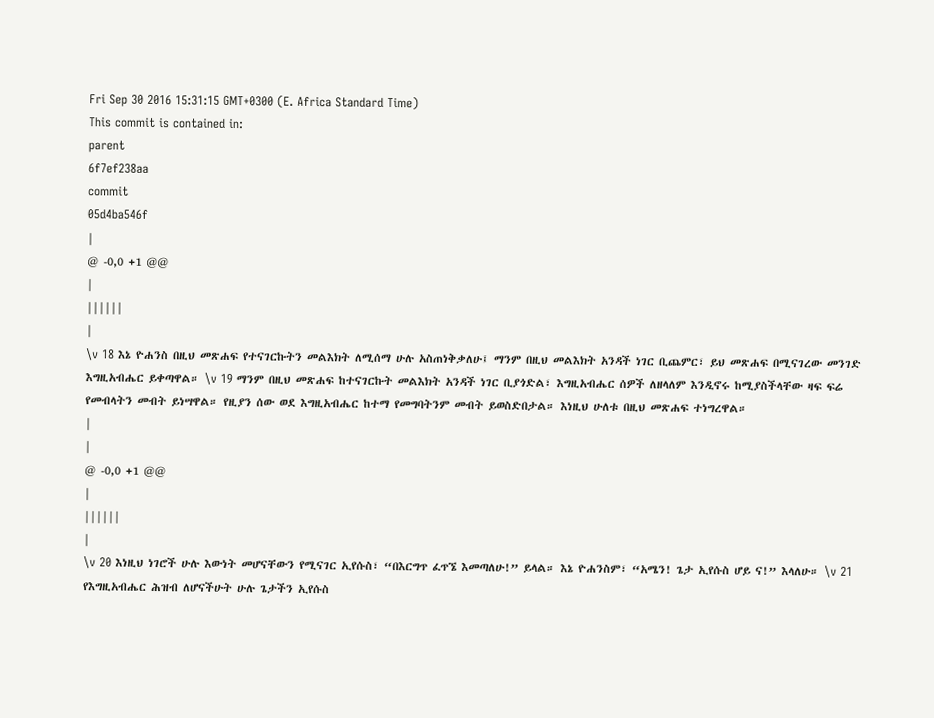Fri Sep 30 2016 15:31:15 GMT+0300 (E. Africa Standard Time)
This commit is contained in:
parent
6f7ef238aa
commit
05d4ba546f
|
@ -0,0 +1 @@
|
||||||
|
\v 18 እኔ ዮሐንስ በዚህ መጽሐፍ የተናገርኩትን መልእክት ለሚሰማ ሁሉ አስጠነቅቃለሁ፤ ማንም በዚህ መልእክት አንዳች ነገር ቢጨምር፣ ይህ መጽሐፍ በሚናገረው መንገድ እግዚአብሔር ይቀጣዋል። \v 19 ማንም በዚህ መጽሐፍ ከተናገርኩት መልእክት አንዳች ነገር ቢያጎድል፣ እግዚአብሔር ሰዎች ለዘላለም እንዲኖሩ ከሚያስችላቸው ዛፍ ፍሬ የመብላትን መብት ይነሣዋል። የዚያን ሰው ወደ እግዚአብሔር ከተማ የመግባትንም መብት ይወስድበታል። እነዚህ ሁለቱ በዚህ መጽሐፍ ተነግረዋል።
|
|
@ -0,0 +1 @@
|
||||||
|
\v 20 እነዚህ ነገሮች ሁሉ እውነት መሆናቸውን የሚናገር ኢየሱስ፣ “በእርግጥ ፈጥኜ እመጣለሁ!” ይላል። እኔ ዮሐንስም፣ “አሜን! ጌታ ኢየሱስ ሆይ ና!” እላለሁ። \v 21 የእግዚአብሔር ሕዝብ ለሆናችሁት ሁሉ ጌታችን ኢየሱስ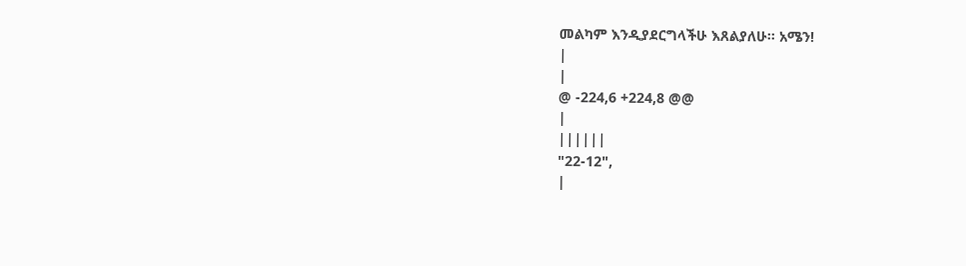መልካም እንዲያደርግላችሁ እጸልያለሁ። አሜን!
|
|
@ -224,6 +224,8 @@
|
||||||
"22-12",
|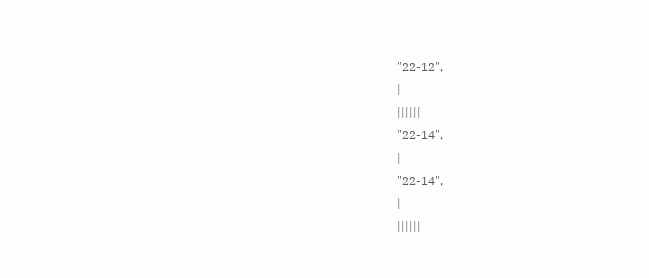"22-12",
|
||||||
"22-14",
|
"22-14",
|
||||||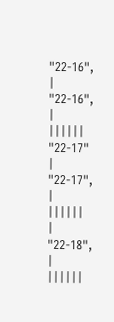"22-16",
|
"22-16",
|
||||||
"22-17"
|
"22-17",
|
||||||
|
"22-18",
|
||||||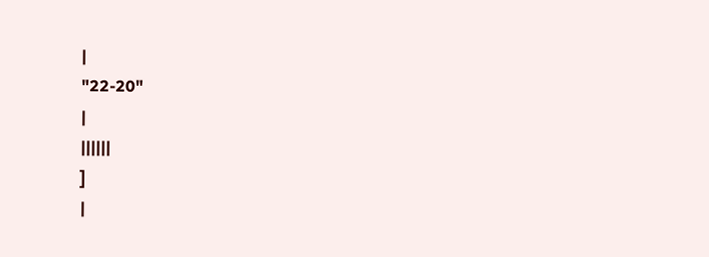|
"22-20"
|
||||||
]
|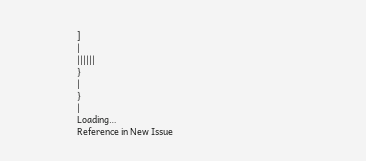]
|
||||||
}
|
}
|
Loading…
Reference in New Issue